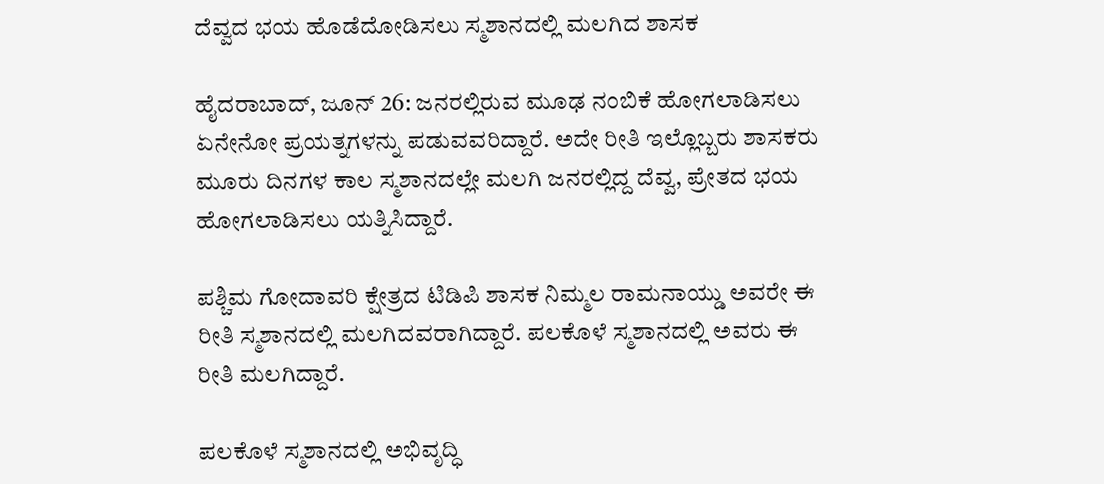ದೆವ್ವದ ಭಯ ಹೊಡೆದೋಡಿಸಲು ಸ್ಮಶಾನದಲ್ಲಿ ಮಲಗಿದ ಶಾಸಕ

ಹೈದರಾಬಾದ್, ಜೂನ್ 26: ಜನರಲ್ಲಿರುವ ಮೂಢ ನಂಬಿಕೆ ಹೋಗಲಾಡಿಸಲು ಏನೇನೋ ಪ್ರಯತ್ನಗಳನ್ನು ಪಡುವವರಿದ್ದಾರೆ. ಅದೇ ರೀತಿ ಇಲ್ಲೊಬ್ಬರು ಶಾಸಕರು ಮೂರು ದಿನಗಳ ಕಾಲ ಸ್ಮಶಾನದಲ್ಲೇ ಮಲಗಿ ಜನರಲ್ಲಿದ್ದ ದೆವ್ವ, ಪ್ರೇತದ ಭಯ ಹೋಗಲಾಡಿಸಲು ಯತ್ನಿಸಿದ್ದಾರೆ.

ಪಶ್ಚಿಮ ಗೋದಾವರಿ ಕ್ಷೇತ್ರದ ಟಿಡಿಪಿ ಶಾಸಕ ನಿಮ್ಮಲ ರಾಮನಾಯ್ಡು ಅವರೇ ಈ ರೀತಿ ಸ್ಮಶಾನದಲ್ಲಿ ಮಲಗಿದವರಾಗಿದ್ದಾರೆ. ಪಲಕೊಳೆ ಸ್ಮಶಾನದಲ್ಲಿ ಅವರು ಈ ರೀತಿ ಮಲಗಿದ್ದಾರೆ.

ಪಲಕೊಳೆ ಸ್ಮಶಾನದಲ್ಲಿ ಅಭಿವೃದ್ಧಿ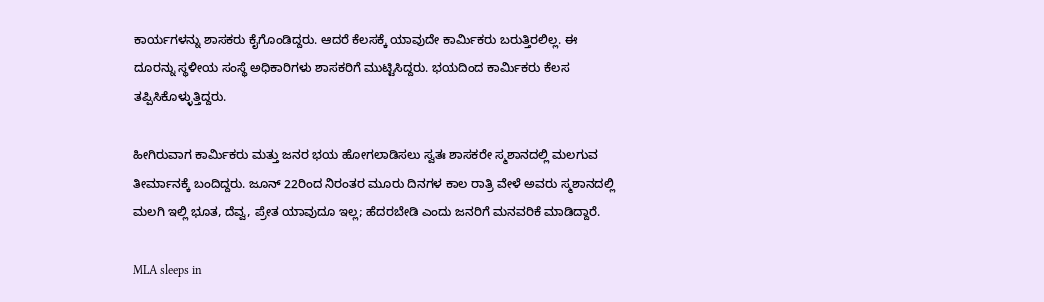ಕಾರ್ಯಗಳನ್ನು ಶಾಸಕರು ಕೈಗೊಂಡಿದ್ದರು. ಆದರೆ ಕೆಲಸಕ್ಕೆ ಯಾವುದೇ ಕಾರ್ಮಿಕರು ಬರುತ್ತಿರಲಿಲ್ಲ. ಈ ದೂರನ್ನು ಸ್ಥಳೀಯ ಸಂಸ್ಥೆ ಅಧಿಕಾರಿಗಳು ಶಾಸಕರಿಗೆ ಮುಟ್ಟಿಸಿದ್ದರು. ಭಯದಿಂದ ಕಾರ್ಮಿಕರು ಕೆಲಸ ತಪ್ಪಿಸಿಕೊಳ್ಳುತ್ತಿದ್ದರು.

ಹೀಗಿರುವಾಗ ಕಾರ್ಮಿಕರು ಮತ್ತು ಜನರ ಭಯ ಹೋಗಲಾಡಿಸಲು ಸ್ವತಃ ಶಾಸಕರೇ ಸ್ಮಶಾನದಲ್ಲಿ ಮಲಗುವ ತೀರ್ಮಾನಕ್ಕೆ ಬಂದಿದ್ದರು. ಜೂನ್‌ 22ರಿಂದ ನಿರಂತರ ಮೂರು ದಿನಗಳ ಕಾಲ ರಾತ್ರಿ ವೇಳೆ ಅವರು ಸ್ಮಶಾನದಲ್ಲಿ ಮಲಗಿ ಇಲ್ಲಿ ಭೂತ, ದೆವ್ವ, ಪ್ರೇತ ಯಾವುದೂ ಇಲ್ಲ; ಹೆದರಬೇಡಿ ಎಂದು ಜನರಿಗೆ ಮನವರಿಕೆ ಮಾಡಿದ್ದಾರೆ.

MLA sleeps in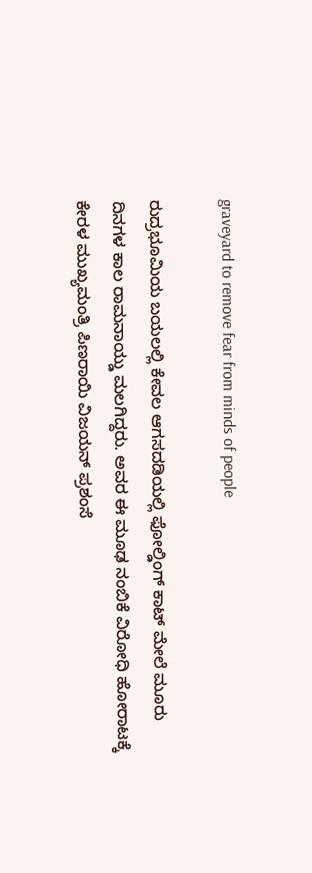graveyard to remove fear from minds of people

ರುದ್ರಭೂಮಿಯ ಬಯಲಲ್ಲಿ ಕೇವಲ ಆಗಸದಡಿಯಲ್ಲಿ ಫೋಲ್ಡಿಂಗ್‌ ಕಾಟ್‌ ಮೇಲೆ ಮೂರು ದಿನಗಳ ಕಾಲ ರಾಮನಾಯ್ಡು ಮಲಗಿದ್ದರು. ಅವರ ಈ ಮೂಢ ನಂಬಿಕೆ ವಿರೋಧಿ ಹೋರಾಟಕ್ಕೆ ಕೇರಳ ಮುಖ್ಯಮಂತ್ರಿ ಪಿಣರಾಯಿ ವಿಜಯನ್ ಪ್ರಶಂಸೆ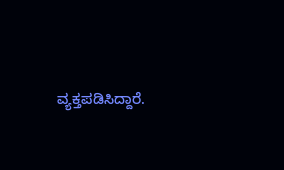ವ್ಯಕ್ತಪಡಿಸಿದ್ದಾರೆ.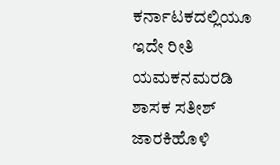ಕರ್ನಾಟಕದಲ್ಲಿಯೂ ಇದೇ ರೀತಿ ಯಮಕನಮರಡಿ ಶಾಸಕ ಸತೀಶ್ ಜಾರಕಿಹೊಳಿ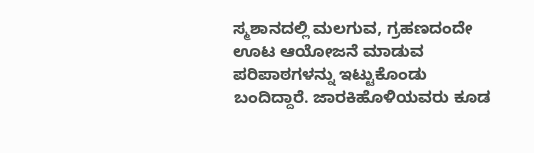ಸ್ಮಶಾನದಲ್ಲಿ ಮಲಗುವ, ಗ್ರಹಣದಂದೇ ಊಟ ಆಯೋಜನೆ ಮಾಡುವ ಪರಿಪಾಠಗಳನ್ನು ಇಟ್ಟುಕೊಂಡು ಬಂದಿದ್ದಾರೆ. ಜಾರಕಿಹೊಳಿಯವರು ಕೂಡ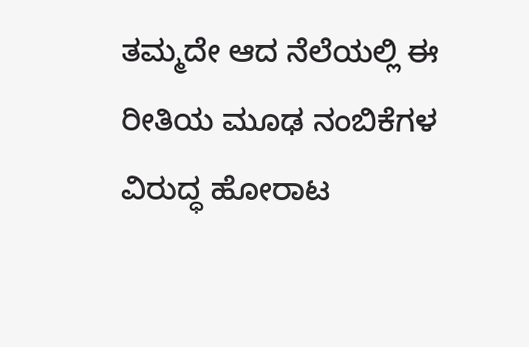ತಮ್ಮದೇ ಆದ ನೆಲೆಯಲ್ಲಿ ಈ ರೀತಿಯ ಮೂಢ ನಂಬಿಕೆಗಳ ವಿರುದ್ಧ ಹೋರಾಟ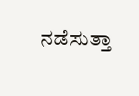ನಡೆಸುತ್ತಾ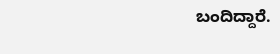ಬಂದಿದ್ದಾರೆ.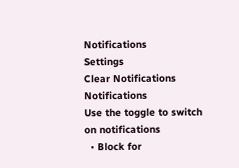Notifications
Settings
Clear Notifications
Notifications
Use the toggle to switch on notifications
  • Block for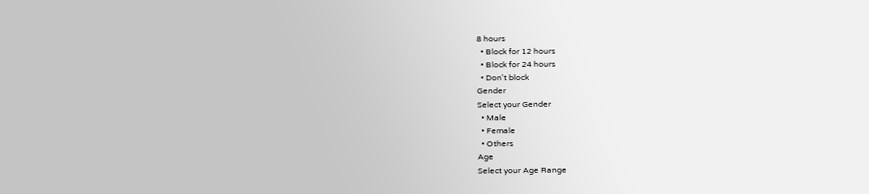8 hours
  • Block for 12 hours
  • Block for 24 hours
  • Don't block
Gender
Select your Gender
  • Male
  • Female
  • Others
Age
Select your Age Range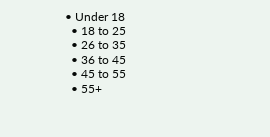• Under 18
  • 18 to 25
  • 26 to 35
  • 36 to 45
  • 45 to 55
  • 55+